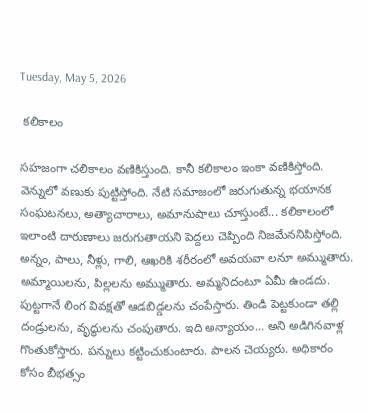Tuesday, May 5, 2026

 కలికాలం

సహజంగా చలికాలం వణికిస్తుంది. కానీ కలికాలం ఇంకా వణికిస్తోంది. వెన్నులో వణుకు పుట్టిస్తోంది. నేటి సమాజంలో జరుగుతున్న భయానక సంఘటనలు, అత్యాచారాలు, అమానుషాలు చూస్తుంటే... కలికాలంలో ఇలాంటి దారుణాలు జరుగుతాయని పెద్దలు చెప్పింది నిజమేననిపిస్తోంది. అన్నం, పాలు, నీళ్లు, గాలి, ఆఖరికి శరీరంలో అవయవా లనూ అమ్ముతారు. అమ్మాయిలను, పిల్లలను అమ్ముతారు. అమ్మనిదంటూ ఏమీ ఉండదు. పుట్టగానే లింగ వివక్షతో ఆడబిడ్డలను చంపేస్తారు. తిండి పెట్టకుండా తల్లి దండ్రులను, వృద్ధులను చంపుతారు. ఇది అన్యాయం... అని అడిగినవాళ్ల గొంతుకోస్తారు. పన్నులు కట్టించుకుంటారు. పాలన చెయ్యరు. అధికారం కోసం బీభత్సం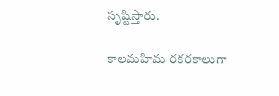సృష్టిస్తారు.

కాలమహిమ రకరకాలుగా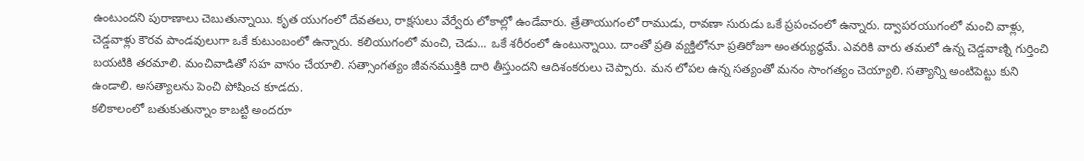ఉంటుందని పురాణాలు చెబుతున్నాయి. కృత యుగంలో దేవతలు, రాక్షసులు వేర్వేరు లోకాల్లో ఉండేవారు. త్రేతాయుగంలో రాముడు, రావణా సురుడు ఒకే ప్రపంచంలో ఉన్నారు. ద్వాపరయుగంలో మంచి వాళ్లు, చెడ్డవాళ్లు కౌరవ పాండవులుగా ఒకే కుటుంబంలో ఉన్నారు. కలియుగంలో మంచి, చెడు... ఒకే శరీరంలో ఉంటున్నాయి. దాంతో ప్రతి వ్యక్తిలోనూ ప్రతిరోజూ అంతర్యుద్ధమే. ఎవరికి వారు తమలో ఉన్న చెడ్డవాణ్ని గుర్తించి బయటికి తరమాలి. మంచివాడితో సహ వాసం చేయాలి. సత్సాంగత్యం జీవనముక్తికి దారి తీస్తుందని ఆదిశంకరులు చెప్పారు. మన లోపల ఉన్న సత్యంతో మనం సాంగత్యం చెయ్యాలి. సత్యాన్ని అంటిపెట్టు కుని ఉండాలి. అసత్యాలను పెంచి పోషించ కూడదు.
కలికాలంలో బతుకుతున్నాం కాబట్టి అందరూ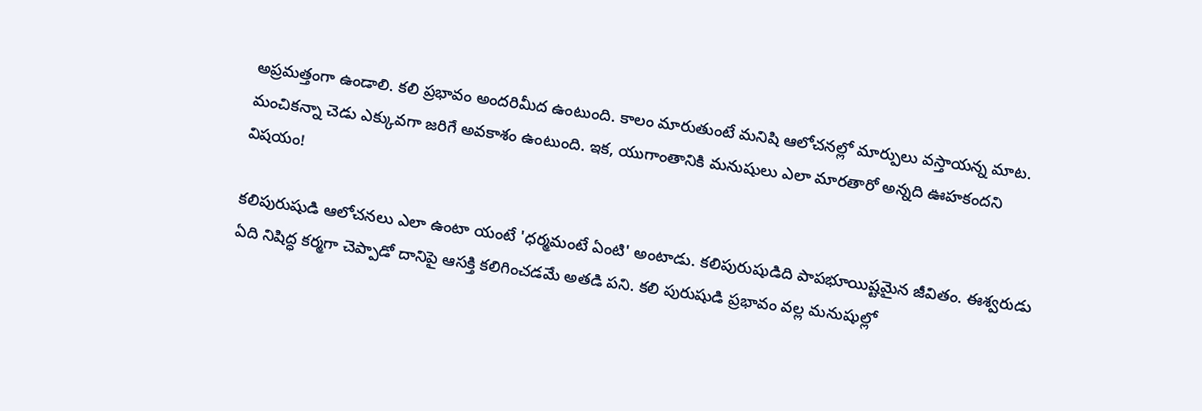అప్రమత్తంగా ఉండాలి. కలి ప్రభావం అందరిమీద ఉంటుంది. కాలం మారుతుంటే మనిషి ఆలోచనల్లో మార్పులు వస్తాయన్న మాట. మంచికన్నా చెడు ఎక్కువగా జరిగే అవకాశం ఉంటుంది. ఇక, యుగాంతానికి మనుషులు ఎలా మారతారో అన్నది ఊహకందని విషయం!

కలిపురుషుడి ఆలోచనలు ఎలా ఉంటా యంటే 'ధర్మమంటే ఏంటి' అంటాడు. కలిపురుషుడిది పాపభూయిష్టమైన జీవితం. ఈశ్వరుడు ఏది నిషిద్ధ కర్మగా చెప్పాడో దానిపై ఆసక్తి కలిగించడమే అతడి పని. కలి పురుషుడి ప్రభావం వల్ల మనుషుల్లో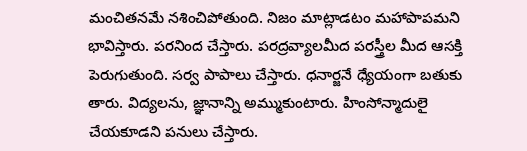మంచితనమే నశించిపోతుంది. నిజం మాట్లాడటం మహాపాపమని భావిస్తారు. పరనింద చేస్తారు. పరద్రవ్యాలమీద పరస్త్రీల మీద ఆసక్తి పెరుగుతుంది. సర్వ పాపాలు చేస్తారు. ధనార్జనే ధ్యేయంగా బతుకు తారు. విద్యలను, జ్ఞానాన్ని అమ్ముకుంటారు. హింసోన్మాదులై చేయకూడని పనులు చేస్తారు.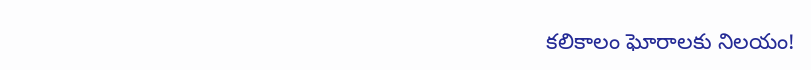కలికాలం ఘోరాలకు నిలయం!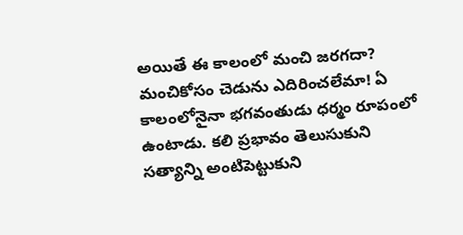అయితే ఈ కాలంలో మంచి జరగదా? మంచికోసం చెడును ఎదిరించలేమా! ఏ కాలంలోనైనా భగవంతుడు ధర్మం రూపంలో ఉంటాడు. కలి ప్రభావం తెలుసుకుని సత్యాన్ని అంటిపెట్టుకుని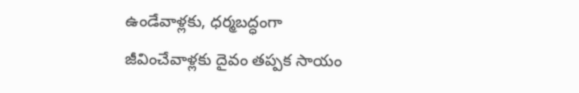ఉండేవాళ్లకు, ధర్మబద్ధంగా జీవించేవాళ్లకు దైవం తప్పక సాయం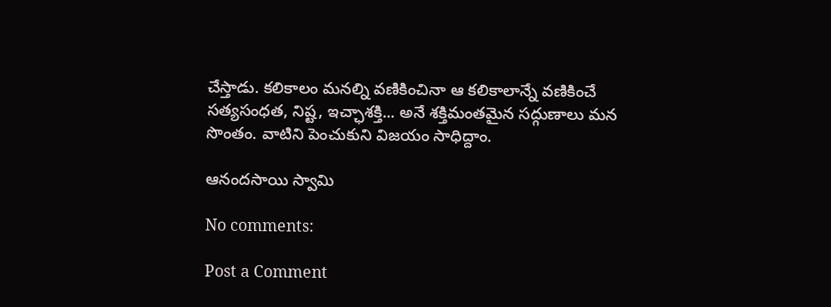చేస్తాడు. కలికాలం మనల్ని వణికించినా ఆ కలికాలాన్నే వణికించే సత్యసంధత, నిష్ట, ఇచ్ఛాశక్తి... అనే శక్తిమంతమైన సద్గుణాలు మన సొంతం. వాటిని పెంచుకుని విజయం సాధిద్దాం.

ఆనందసాయి స్వామి

No comments:

Post a Comment